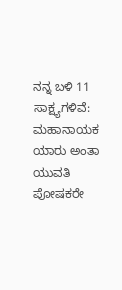ನನ್ನ ಬಳಿ 11 ಸಾಕ್ಷ್ಯಗಳಿವೆ: ಮಹಾನಾಯಕ ಯಾರು ಅಂತಾ ಯುವತಿ ಪೋಷಕರೇ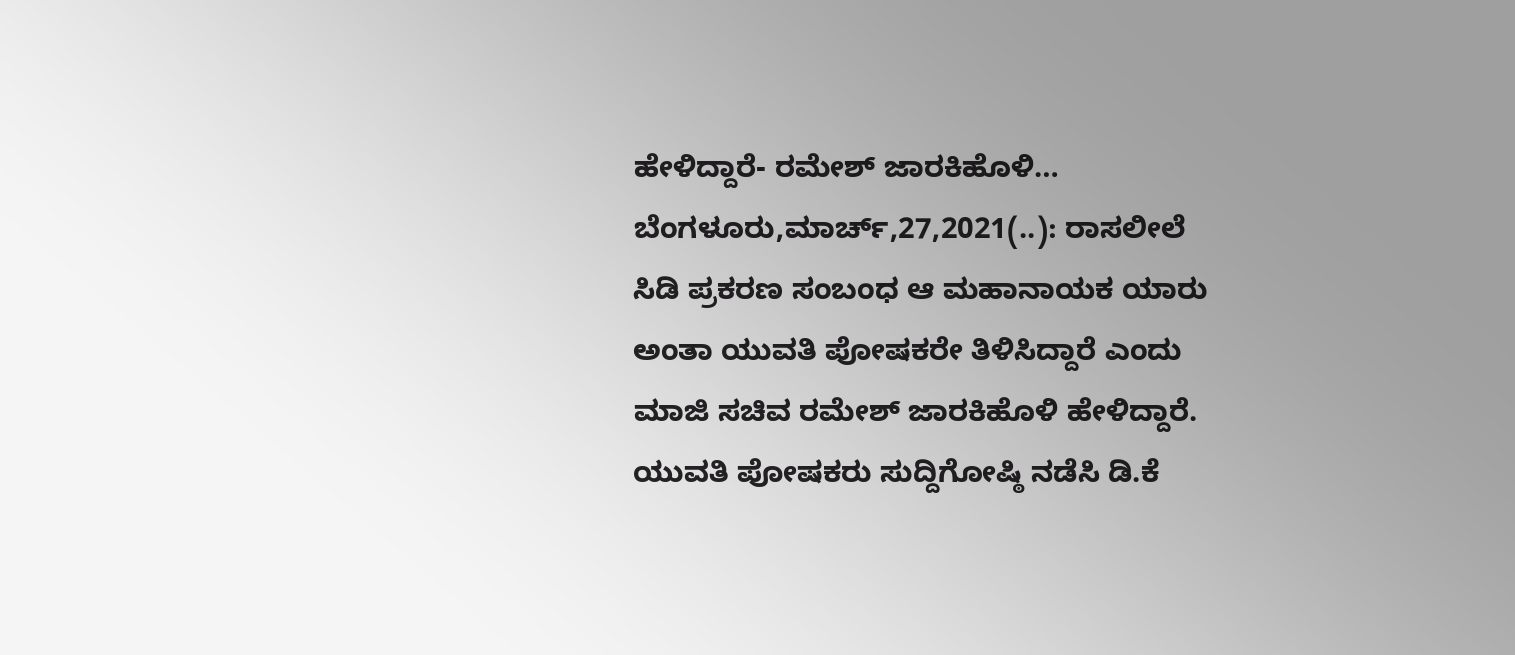ಹೇಳಿದ್ದಾರೆ- ರಮೇಶ್ ಜಾರಕಿಹೊಳಿ… ಬೆಂಗಳೂರು,ಮಾರ್ಚ್,27,2021(..): ರಾಸಲೀಲೆ ಸಿಡಿ ಪ್ರಕರಣ ಸಂಬಂಧ ಆ ಮಹಾನಾಯಕ ಯಾರು ಅಂತಾ ಯುವತಿ ಪೋಷಕರೇ ತಿಳಿಸಿದ್ದಾರೆ ಎಂದು ಮಾಜಿ ಸಚಿವ ರಮೇಶ್ ಜಾರಕಿಹೊಳಿ ಹೇಳಿದ್ದಾರೆ. ಯುವತಿ ಪೋಷಕರು ಸುದ್ದಿಗೋಷ್ಠಿ ನಡೆಸಿ ಡಿ.ಕೆ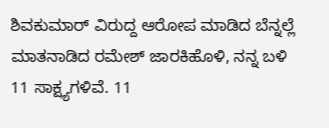ಶಿವಕುಮಾರ್ ವಿರುದ್ದ ಆರೋಪ ಮಾಡಿದ ಬೆನ್ನಲ್ಲೆ ಮಾತನಾಡಿದ ರಮೇಶ್ ಜಾರಕಿಹೊಳಿ, ನನ್ನ ಬಳಿ 11 ಸಾಕ್ಷ್ಯಗಳಿವೆ. 11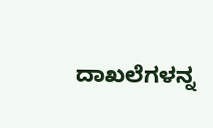ದಾಖಲೆಗಳನ್ನ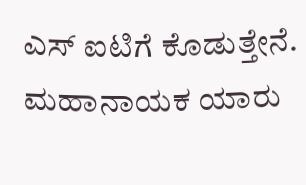ಎಸ್ ಐಟಿಗೆ ಕೊಡುತ್ತೇನೆ. ಮಹಾನಾಯಕ ಯಾರು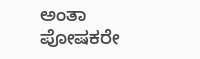ಅಂತಾ ಪೋಷಕರೇ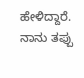ಹೇಳಿದ್ದಾರೆ. ನಾನು ತಪ್ಪು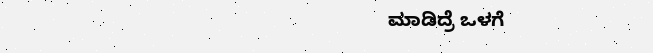ಮಾಡಿದ್ರೆ ಒಳಗೆ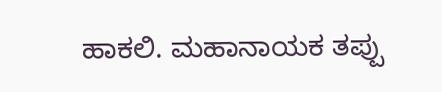ಹಾಕಲಿ. ಮಹಾನಾಯಕ ತಪ್ಪು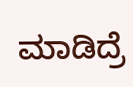ಮಾಡಿದ್ರೆ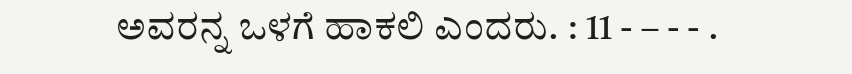ಅವರನ್ನ ಒಳಗೆ ಹಾಕಲಿ ಎಂದರು. : 11 - – - - .